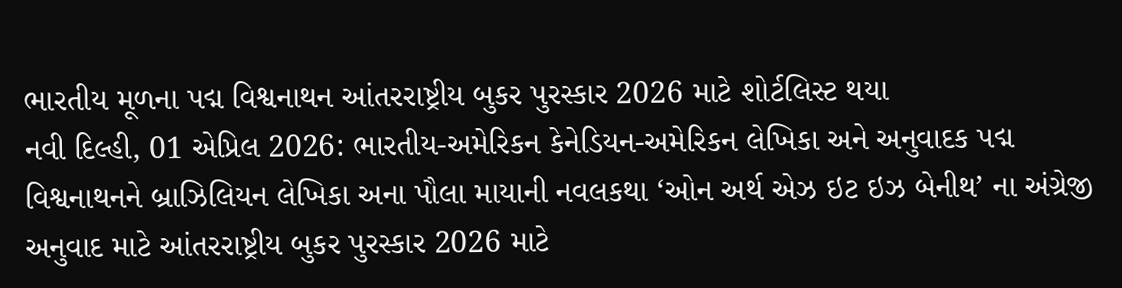ભારતીય મૂળના પદ્મ વિશ્વનાથન આંતરરાષ્ટ્રીય બુકર પુરસ્કાર 2026 માટે શોર્ટલિસ્ટ થયા
નવી દિલ્હી, 01 એપ્રિલ 2026: ભારતીય-અમેરિકન કેનેડિયન-અમેરિકન લેખિકા અને અનુવાદક પદ્મ વિશ્વનાથનને બ્રાઝિલિયન લેખિકા અના પૌલા માયાની નવલકથા ‘ઓન અર્થ એઝ ઇટ ઇઝ બેનીથ’ ના અંગ્રેજી અનુવાદ માટે આંતરરાષ્ટ્રીય બુકર પુરસ્કાર 2026 માટે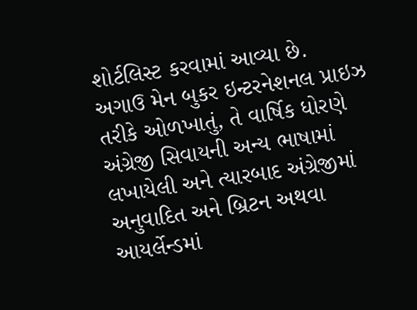શોર્ટલિસ્ટ કરવામાં આવ્યા છે.
અગાઉ મેન બુકર ઇન્ટરનેશનલ પ્રાઇઝ તરીકે ઓળખાતું, તે વાર્ષિક ધોરણે અંગ્રેજી સિવાયની અન્ય ભાષામાં લખાયેલી અને ત્યારબાદ અંગ્રેજીમાં અનુવાદિત અને બ્રિટન અથવા આયર્લેન્ડમાં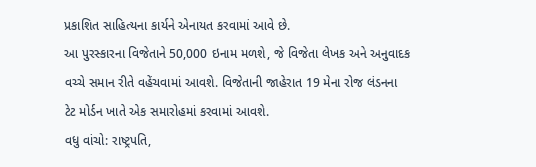પ્રકાશિત સાહિત્યના કાર્યને એનાયત કરવામાં આવે છે.
આ પુરસ્કારના વિજેતાને 50,000 ઇનામ મળશે, જે વિજેતા લેખક અને અનુવાદક વચ્ચે સમાન રીતે વહેંચવામાં આવશે. વિજેતાની જાહેરાત 19 મેના રોજ લંડનના ટેટ મોર્ડન ખાતે એક સમારોહમાં કરવામાં આવશે.
વધુ વાંચો: રાષ્ટ્રપતિ,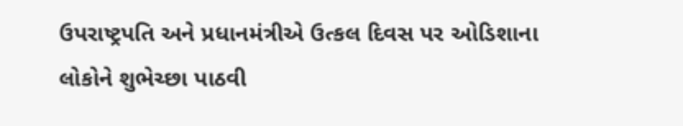ઉપરાષ્ટ્રપતિ અને પ્રધાનમંત્રીએ ઉત્કલ દિવસ પર ઓડિશાના લોકોને શુભેચ્છા પાઠવી